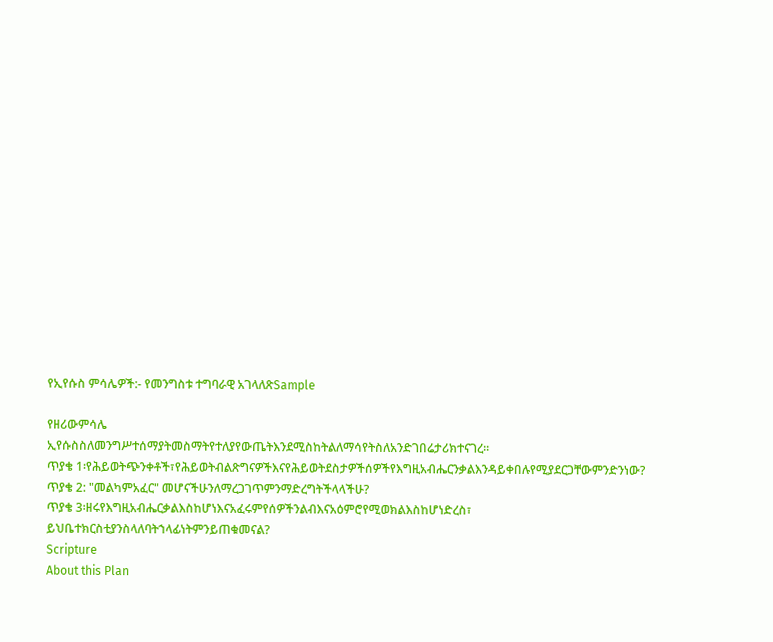የኢየሱስ ምሳሌዎች:- የመንግስቱ ተግባራዊ አገላለጽSample

የዘሪውምሳሌ
ኢየሱስስለመንግሥተሰማያትመስማትየተለያየውጤትእንደሚስከትልለማሳየትስለአንድገበሬታሪክተናገረ።
ጥያቄ 1፡የሕይወትጭንቀቶች፣የሕይወትብልጽግናዎችእናየሕይወትደስታዎችሰዎችየእግዚአብሔርንቃልእንዳይቀበሉየሚያደርጋቸውምንድንነው?
ጥያቄ 2: "መልካምአፈር" መሆናችሁንለማረጋገጥምንማድረግትችላላችሁ?
ጥያቄ 3፡ዘሩየእግዚአብሔርቃልእስከሆነእናአፈሩምየሰዎችንልብእናአዕምሮየሚወክልእስከሆነድረስ፣
ይህቤተክርስቲያንስላለባትኀላፊነትምንይጠቁመናል?
Scripture
About this Plan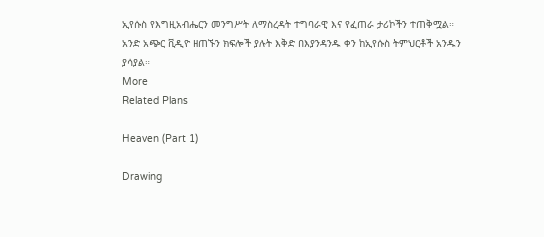ኢየሱስ የእግዚአብሔርን መንግሥት ለማስረዳት ተግባራዊ እና የፈጠራ ታሪኮችን ተጠቅሟል። አንድ አጭር ቪዲዮ ዘጠኙን ክፍሎች ያሉት እቅድ በእያንዳንዱ ቀን ከኢየሱስ ትምህርቶች አንዱን ያሳያል።
More
Related Plans

Heaven (Part 1)

Drawing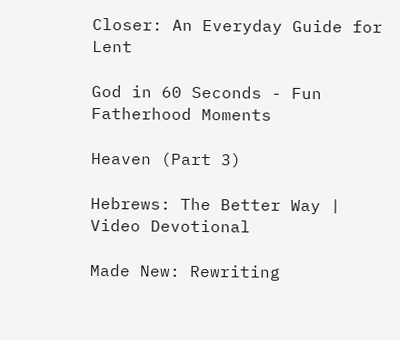Closer: An Everyday Guide for Lent

God in 60 Seconds - Fun Fatherhood Moments

Heaven (Part 3)

Hebrews: The Better Way | Video Devotional

Made New: Rewriting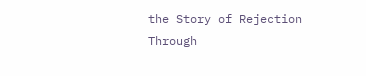the Story of Rejection Through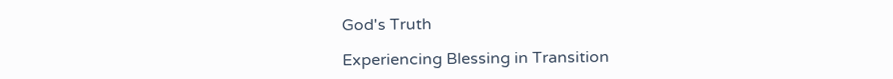God's Truth

Experiencing Blessing in Transition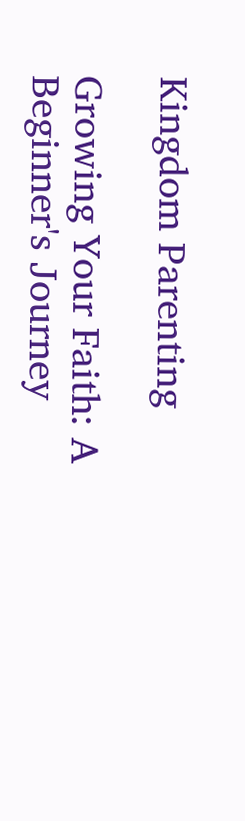Kingdom Parenting

Growing Your Faith: A Beginner's Journey